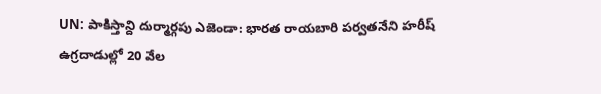UN: పాకిస్తాన్ది దుర్మార్గపు ఎజెండా: భారత రాయబారి పర్వతనేని హరీష్
ఉగ్రదాడుల్లో 20 వేల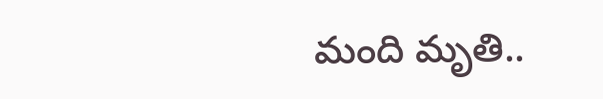మంది మృతి..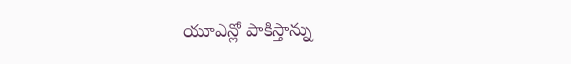యూఎన్లో పాకిస్తాన్ను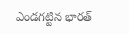ఎండగట్టిన భారత్